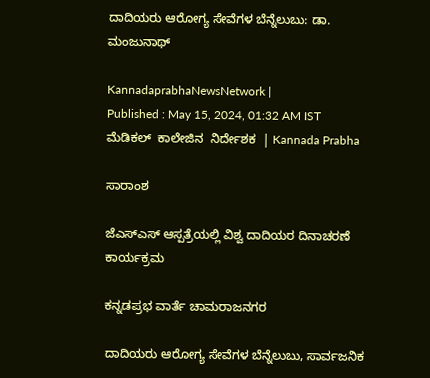ದಾದಿಯರು ಆರೋಗ್ಯ ಸೇವೆಗಳ ಬೆನ್ನೆಲುಬು: ಡಾ. ಮಂಜುನಾಥ್

KannadaprabhaNewsNetwork |
Published : May 15, 2024, 01:32 AM IST
ಮೆಡಿಕಲ್  ಕಾಲೇಜಿನ  ನಿರ್ದೇಶಕ  | Kannada Prabha

ಸಾರಾಂಶ

ಜೆಎಸ್‌ಎಸ್ ಆಸ್ಪತ್ರೆಯಲ್ಲಿ ವಿಶ್ವ ದಾದಿಯರ ದಿನಾಚರಣೆ ಕಾರ್ಯಕ್ರಮ

ಕನ್ನಡಪ್ರಭ ವಾರ್ತೆ ಚಾಮರಾಜನಗರ

ದಾದಿಯರು ಆರೋಗ್ಯ ಸೇವೆಗಳ ಬೆನ್ನೆಲುಬು, ಸಾರ್ವಜನಿಕ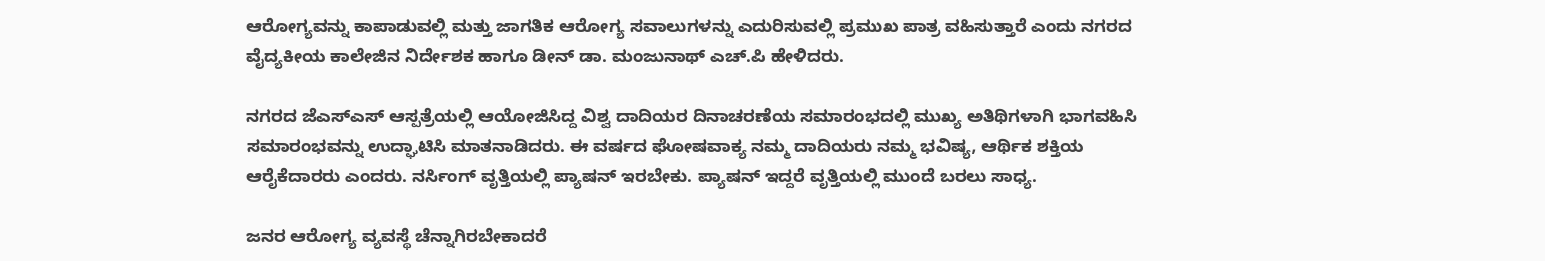ಆರೋಗ್ಯವನ್ನು ಕಾಪಾಡುವಲ್ಲಿ ಮತ್ತು ಜಾಗತಿಕ ಆರೋಗ್ಯ ಸವಾಲುಗಳನ್ನು ಎದುರಿಸುವಲ್ಲಿ ಪ್ರಮುಖ ಪಾತ್ರ ವಹಿಸುತ್ತಾರೆ ಎಂದು ನಗರದ ವೈದ್ಯಕೀಯ ಕಾಲೇಜಿನ ನಿರ್ದೇಶಕ ಹಾಗೂ ಡೀನ್ ಡಾ. ಮಂಜುನಾಥ್ ಎಚ್.ಪಿ ಹೇಳಿದರು.

ನಗರದ ಜೆಎಸ್‌ಎಸ್ ಆಸ್ಪತ್ರೆಯಲ್ಲಿ ಆಯೋಜಿಸಿದ್ದ ವಿಶ್ವ ದಾದಿಯರ ದಿನಾಚರಣೆಯ ಸಮಾರಂಭದಲ್ಲಿ ಮುಖ್ಯ ಅತಿಥಿಗಳಾಗಿ ಭಾಗವಹಿಸಿ ಸಮಾರಂಭವನ್ನು ಉದ್ಘಾಟಿಸಿ ಮಾತನಾಡಿದರು. ಈ ವರ್ಷದ ಘೋಷವಾಕ್ಯ ನಮ್ಮ ದಾದಿಯರು ನಮ್ಮ ಭವಿಷ್ಯ, ಆರ್ಥಿಕ ಶಕ್ತಿಯ ಆರೈಕೆದಾರರು ಎಂದರು. ನರ್ಸಿಂಗ್ ವೃತ್ತಿಯಲ್ಲಿ ಪ್ಯಾಷನ್ ಇರಬೇಕು. ಪ್ಯಾಷನ್ ಇದ್ದರೆ ವೃತ್ತಿಯಲ್ಲಿ ಮುಂದೆ ಬರಲು ಸಾಧ್ಯ.

ಜನರ ಆರೋಗ್ಯ ವ್ಯವಸ್ಥೆ ಚೆನ್ನಾಗಿರಬೇಕಾದರೆ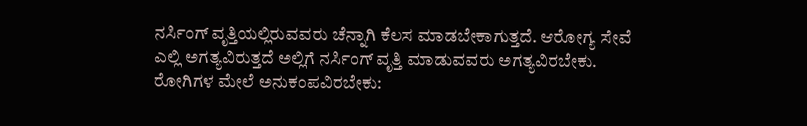ನರ್ಸಿಂಗ್ ವೃತ್ತಿಯಲ್ಲಿರುವವರು ಚೆನ್ನಾಗಿ ಕೆಲಸ ಮಾಡಬೇಕಾಗುತ್ತದೆ. ಆರೋಗ್ಯ ಸೇವೆ ಎಲ್ಲಿ ಅಗತ್ಯವಿರುತ್ತದೆ ಅಲ್ಲಿಗೆ ನರ್ಸಿಂಗ್ ವೃತ್ತಿ ಮಾಡುವವರು ಅಗತ್ಯವಿರಬೇಕು. ರೋಗಿಗಳ ಮೇಲೆ ಅನುಕಂಪವಿರಬೇಕು: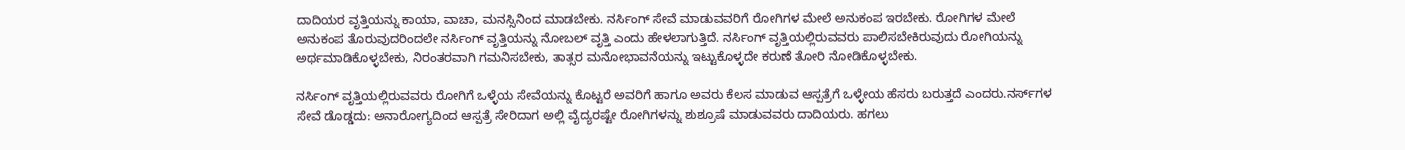ದಾದಿಯರ ವೃತ್ತಿಯನ್ನು ಕಾಯಾ, ವಾಚಾ, ಮನಸ್ಸಿನಿಂದ ಮಾಡಬೇಕು. ನರ್ಸಿಂಗ್ ಸೇವೆ ಮಾಡುವವರಿಗೆ ರೋಗಿಗಳ ಮೇಲೆ ಅನುಕಂಪ ಇರಬೇಕು. ರೋಗಿಗಳ ಮೇಲೆ ಅನುಕಂಪ ತೊರುವುದರಿಂದಲೇ ನರ್ಸಿಂಗ್ ವೃತ್ತಿಯನ್ನು ನೋಬಲ್ ವೃತ್ತಿ ಎಂದು ಹೇಳಲಾಗುತ್ತಿದೆ. ನರ್ಸಿಂಗ್ ವೃತ್ತಿಯಲ್ಲಿರುವವರು ಪಾಲಿಸಬೇಕಿರುವುದು ರೋಗಿಯನ್ನು ಅರ್ಥಮಾಡಿಕೊಳ್ಳಬೇಕು, ನಿರಂತರವಾಗಿ ಗಮನಿಸಬೇಕು, ತಾತ್ಸರ ಮನೋಭಾವನೆಯನ್ನು ಇಟ್ಟುಕೊಳ್ಳದೇ ಕರುಣೆ ತೋರಿ ನೋಡಿಕೊಳ್ಳಬೇಕು.

ನರ್ಸಿಂಗ್ ವೃತ್ತಿಯಲ್ಲಿರುವವರು ರೋಗಿಗೆ ಒಳ್ಳೆಯ ಸೇವೆಯನ್ನು ಕೊಟ್ಟರೆ ಅವರಿಗೆ ಹಾಗೂ ಅವರು ಕೆಲಸ ಮಾಡುವ ಆಸ್ಪತ್ರೆಗೆ ಒಳ್ಳೇಯ ಹೆಸರು ಬರುತ್ತದೆ ಎಂದರು.ನರ್ಸ್‌ಗಳ ಸೇವೆ ಡೊಡ್ಡದು: ಅನಾರೋಗ್ಯದಿಂದ ಆಸ್ಪತ್ರೆ ಸೇರಿದಾಗ ಅಲ್ಲಿ ವೈದ್ಯರಷ್ಟೇ ರೋಗಿಗಳನ್ನು ಶುಶ್ರೂಷೆ ಮಾಡುವವರು ದಾದಿಯರು. ಹಗಲು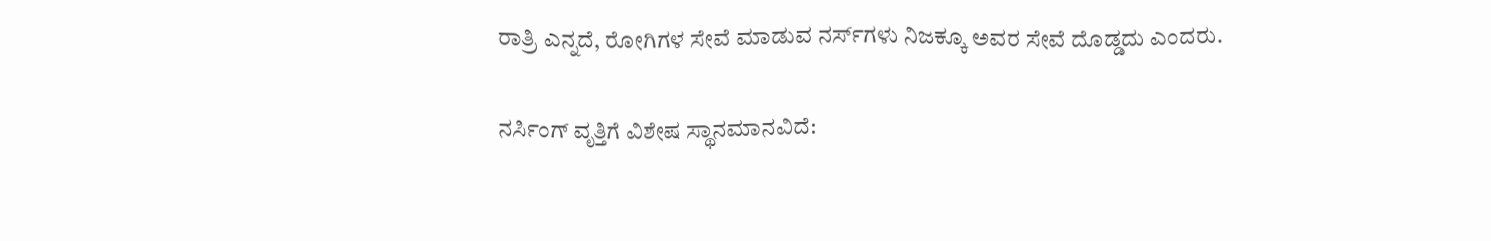ರಾತ್ರಿ ಎನ್ನದೆ, ರೋಗಿಗಳ ಸೇವೆ ಮಾಡುವ ನರ್ಸ್‌ಗಳು ನಿಜಕ್ಕೂ ಅವರ ಸೇವೆ ದೊಡ್ಡದು ಎಂದರು.

ನರ್ಸಿಂಗ್‌ ವೃತ್ತಿಗೆ ವಿಶೇಷ ಸ್ಥಾನಮಾನವಿದೆ: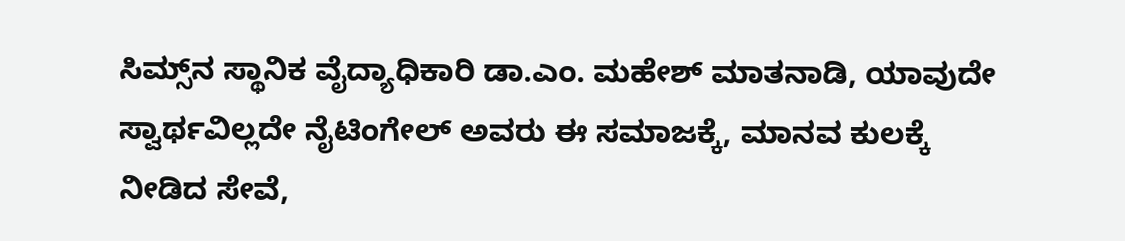ಸಿಮ್ಸ್‌ನ ಸ್ಥಾನಿಕ ವೈದ್ಯಾಧಿಕಾರಿ ಡಾ.ಎಂ. ಮಹೇಶ್ ಮಾತನಾಡಿ, ಯಾವುದೇ ಸ್ವಾರ್ಥವಿಲ್ಲದೇ ನೈಟಿಂಗೇಲ್ ಅವರು ಈ ಸಮಾಜಕ್ಕೆ, ಮಾನವ ಕುಲಕ್ಕೆ ನೀಡಿದ ಸೇವೆ,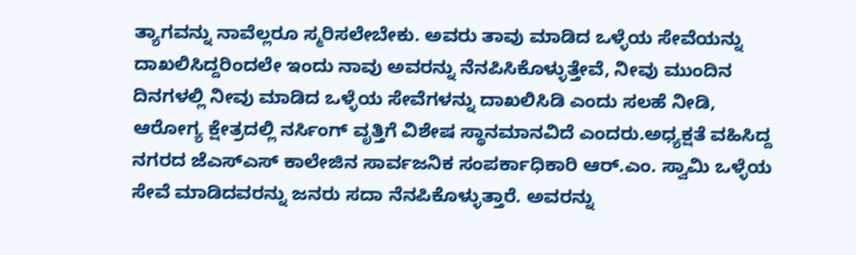ತ್ಯಾಗವನ್ನು ನಾವೆಲ್ಲರೂ ಸ್ಮರಿಸಲೇಬೇಕು. ಅವರು ತಾವು ಮಾಡಿದ ಒಳ್ಳೆಯ ಸೇವೆಯನ್ನು ದಾಖಲಿಸಿದ್ದರಿಂದಲೇ ಇಂದು ನಾವು ಅವರನ್ನು ನೆನಪಿಸಿಕೊಳ್ಳುತ್ತೇವೆ, ನೀವು ಮುಂದಿನ ದಿನಗಳಲ್ಲಿ ನೀವು ಮಾಡಿದ ಒಳ್ಳೆಯ ಸೇವೆಗಳನ್ನು ದಾಖಲಿಸಿಡಿ ಎಂದು ಸಲಹೆ ನೀಡಿ, ಆರೋಗ್ಯ ಕ್ಷೇತ್ರದಲ್ಲಿ ನರ್ಸಿಂಗ್ ವೃತ್ತಿಗೆ ವಿಶೇಷ ಸ್ಥಾನಮಾನವಿದೆ ಎಂದರು.ಅಧ್ಯಕ್ಷತೆ ವಹಿಸಿದ್ದ ನಗರದ ಜೆಎಸ್‌ಎಸ್ ಕಾಲೇಜಿನ ಸಾರ್ವಜನಿಕ ಸಂಪರ್ಕಾಧಿಕಾರಿ ಆರ್‌.ಎಂ. ಸ್ವಾಮಿ ಒಳ್ಳೆಯ ಸೇವೆ ಮಾಡಿದವರನ್ನು ಜನರು ಸದಾ ನೆನಪಿಕೊಳ್ಳುತ್ತಾರೆ. ಅವರನ್ನು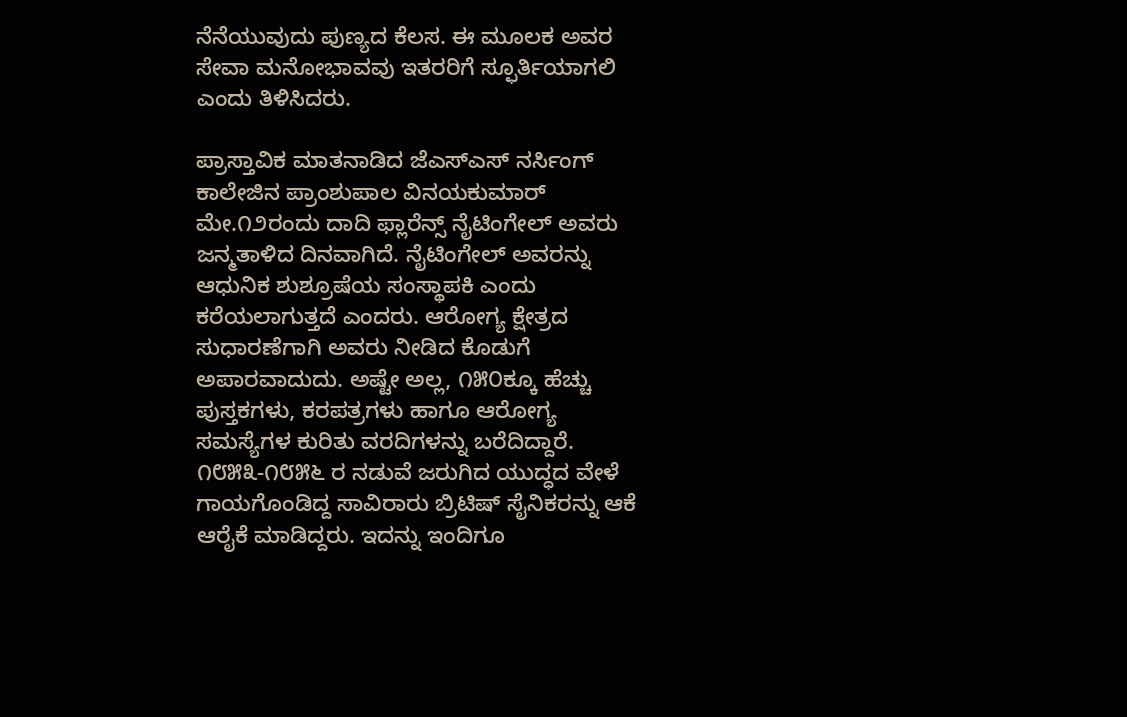ನೆನೆಯುವುದು ಪುಣ್ಯದ ಕೆಲಸ. ಈ ಮೂಲಕ ಅವರ ಸೇವಾ ಮನೋಭಾವವು ಇತರರಿಗೆ ಸ್ಫೂರ್ತಿಯಾಗಲಿ ಎಂದು ತಿಳಿಸಿದರು.

ಪ್ರಾಸ್ತಾವಿಕ ಮಾತನಾಡಿದ ಜೆಎಸ್‌ಎಸ್ ನರ್ಸಿಂಗ್ ಕಾಲೇಜಿನ ಪ್ರಾಂಶುಪಾಲ ವಿನಯಕುಮಾರ್ ಮೇ.೧೨ರಂದು ದಾದಿ ಫ್ಲಾರೆನ್ಸ್ ನೈಟಿಂಗೇಲ್ ಅವರು ಜನ್ಮತಾಳಿದ ದಿನವಾಗಿದೆ. ನೈಟಿಂಗೇಲ್ ಅವರನ್ನು ಆಧುನಿಕ ಶುಶ್ರೂಷೆಯ ಸಂಸ್ಥಾಪಕಿ ಎಂದು ಕರೆಯಲಾಗುತ್ತದೆ ಎಂದರು. ಆರೋಗ್ಯ ಕ್ಷೇತ್ರದ ಸುಧಾರಣೆಗಾಗಿ ಅವರು ನೀಡಿದ ಕೊಡುಗೆ ಅಪಾರವಾದುದು. ಅಷ್ಟೇ ಅಲ್ಲ, ೧೫೦ಕ್ಕೂ ಹೆಚ್ಚು ಪುಸ್ತಕಗಳು, ಕರಪತ್ರಗಳು ಹಾಗೂ ಆರೋಗ್ಯ ಸಮಸ್ಯೆಗಳ ಕುರಿತು ವರದಿಗಳನ್ನು ಬರೆದಿದ್ದಾರೆ. ೧೮೫೩-೧೮೫೬ ರ ನಡುವೆ ಜರುಗಿದ ಯುದ್ಧದ ವೇಳೆ ಗಾಯಗೊಂಡಿದ್ದ ಸಾವಿರಾರು ಬ್ರಿಟಿಷ್ ಸೈನಿಕರನ್ನು ಆಕೆ ಆರೈಕೆ ಮಾಡಿದ್ದರು. ಇದನ್ನು ಇಂದಿಗೂ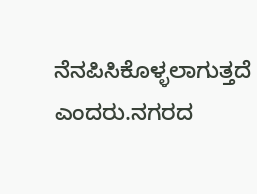ನೆನಪಿಸಿಕೊಳ್ಳಲಾಗುತ್ತದೆ ಎಂದರು.ನಗರದ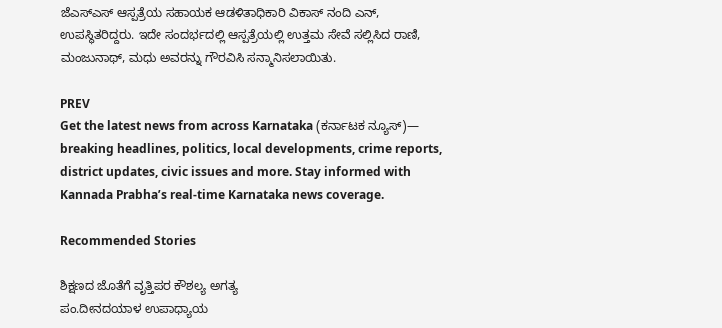ಜೆಎಸ್‌ಎಸ್ ಆಸ್ಪತ್ರೆಯ ಸಹಾಯಕ ಆಡಳಿತಾಧಿಕಾರಿ ವಿಕಾಸ್ ನಂದಿ ಎನ್, ಉಪಸ್ಥಿತರಿದ್ದರು. ಇದೇ ಸಂದರ್ಭದಲ್ಲಿ ಆಸ್ಪತ್ರೆಯಲ್ಲಿ ಉತ್ತಮ ಸೇವೆ ಸಲ್ಲಿಸಿದ ರಾಣಿ, ಮಂಜುನಾಥ್, ಮಧು ಅವರನ್ನು ಗೌರವಿಸಿ ಸನ್ಮಾನಿಸಲಾಯಿತು.

PREV
Get the latest news from across Karnataka (ಕರ್ನಾಟಕ ನ್ಯೂಸ್)— breaking headlines, politics, local developments, crime reports, district updates, civic issues and more. Stay informed with Kannada Prabha’s real‑time Karnataka news coverage.

Recommended Stories

ಶಿಕ್ಷಣದ ಜೊತೆಗೆ ವೃತ್ತಿಪರ ಕೌಶಲ್ಯ ಅಗತ್ಯ
ಪಂ.ದೀನದಯಾಳ ಉಪಾಧ್ಯಾಯ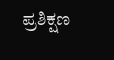ಪ್ರಶಿಕ್ಷಣ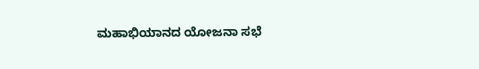ಮಹಾಭಿಯಾನದ ಯೋಜನಾ ಸಭೆ